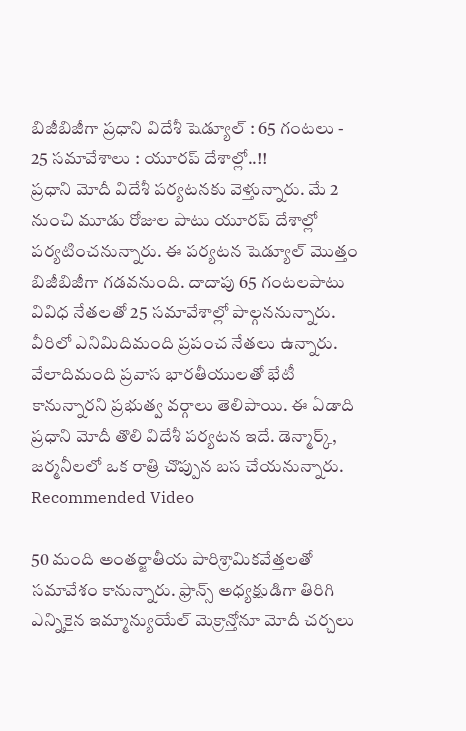బిజీబిజీగా ప్రధాని విదేశీ షెడ్యూల్ : 65 గంటలు - 25 సమావేశాలు : యూరప్ దేశాల్లో..!!
ప్రధాని మోదీ విదేశీ పర్యటనకు వెళ్తున్నారు. మే 2 నుంచి మూడు రోజుల పాటు యూరప్ దేశాల్లో పర్యటించనున్నారు. ఈ పర్యటన షెడ్యూల్ మొత్తం బిజీబిజీగా గడవనుంది. దాదాపు 65 గంటలపాటు వివిధ నేతలతో 25 సమావేశాల్లో పాల్గననున్నారు. వీరిలో ఎనిమిదిమంది ప్రపంచ నేతలు ఉన్నారు. వేలాదిమంది ప్రవాస భారతీయులతో భేటీ కానున్నారని ప్రభుత్వ వర్గాలు తెలిపాయి. ఈ ఏడాది ప్రధాని మోదీ తొలి విదేశీ పర్యటన ఇదే. డెన్మార్క్, జర్మనీలలో ఒక రాత్రి చొప్పున బస చేయనున్నారు.
Recommended Video

50 మంది అంతర్జాతీయ పారిశ్రామికవేత్తలతో సమావేశం కానున్నారు. ఫ్రాన్స్ అధ్యక్షుడిగా తిరిగి ఎన్నికైన ఇమ్మాన్యుయేల్ మెక్రాన్తోనూ మోదీ చర్చలు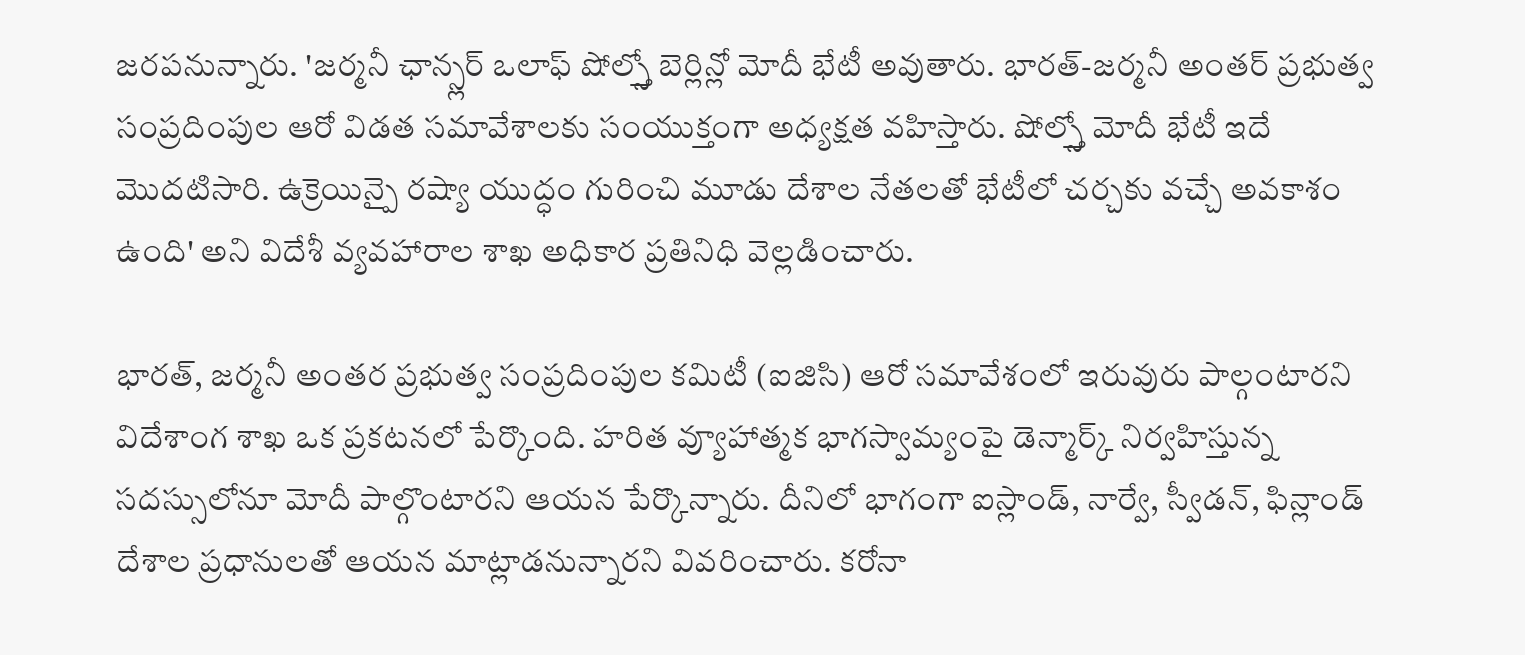జరపనున్నారు. 'జర్మనీ ఛాన్స్లర్ ఒలాఫ్ షోల్స్తో బెర్లిన్లో మోదీ భేటీ అవుతారు. భారత్-జర్మనీ అంతర్ ప్రభుత్వ సంప్రదింపుల ఆరో విడత సమావేశాలకు సంయుక్తంగా అధ్యక్షత వహిస్తారు. షోల్స్తో మోదీ భేటీ ఇదే మొదటిసారి. ఉక్రెయిన్పై రష్యా యుద్ధం గురించి మూడు దేశాల నేతలతో భేటీలో చర్చకు వచ్చే అవకాశం ఉంది' అని విదేశీ వ్యవహారాల శాఖ అధికార ప్రతినిధి వెల్లడించారు.

భారత్, జర్మనీ అంతర ప్రభుత్వ సంప్రదింపుల కమిటీ (ఐజిసి) ఆరో సమావేశంలో ఇరువురు పాల్గంటారని విదేశాంగ శాఖ ఒక ప్రకటనలో పేర్కొంది. హరిత వ్యూహాత్మక భాగస్వామ్యంపై డెన్మార్క్ నిర్వహిస్తున్న సదస్సులోనూ మోదీ పాల్గొంటారని ఆయన పేర్కొన్నారు. దీనిలో భాగంగా ఐస్లాండ్, నార్వే, స్వీడన్, ఫిన్లాండ్ దేశాల ప్రధానులతో ఆయన మాట్లాడనున్నారని వివరించారు. కరోనా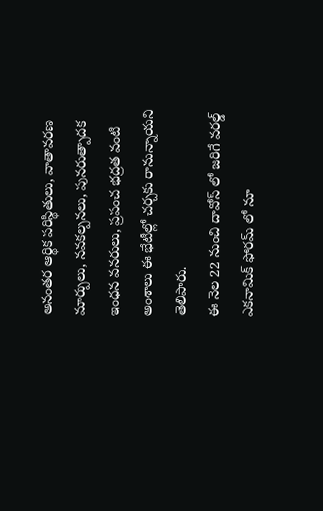అనంతర ఆర్థిక పరిస్థితులు, వాతావరణ మార్పులు, నవకల్పనలు, పునరుత్పాదక ఇంధన వనరులు, ప్రపంచ భద్రత వంటి అంశాలు ఈ భేటీల్లో చర్చకు రానున్నాయని తెలిపారు.
ఈ నెల 22 నుంచి దావోస్ లో జరిగే వరల్డ్ ఎకనామిక్ ఫోరమ్ లో నూ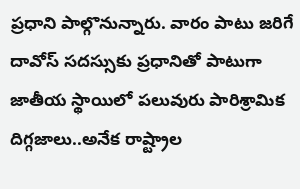ప్రధాని పాల్గొనున్నారు. వారం పాటు జరిగే దావోస్ సదస్సుకు ప్రధానితో పాటుగా జాతీయ స్థాయిలో పలువురు పారిశ్రామిక దిగ్గజాలు..అనేక రాష్ట్రాల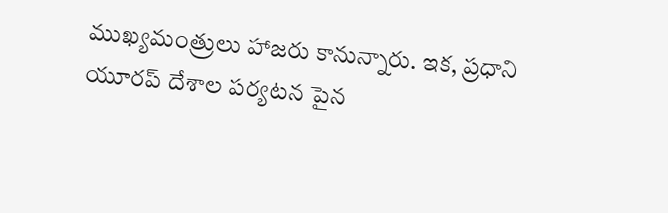ముఖ్యమంత్రులు హాజరు కానున్నారు. ఇక, ప్రధాని యూరప్ దేశాల పర్యటన పైన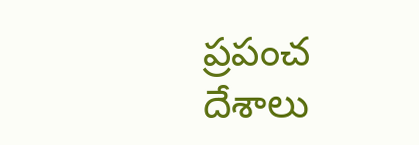ప్రపంచ దేశాలు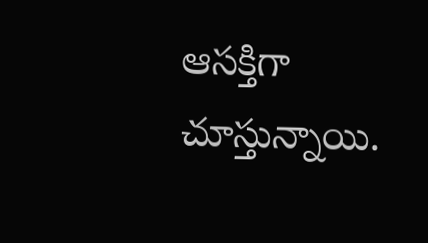ఆసక్తిగా చూస్తున్నాయి.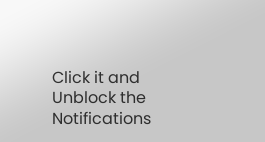Click it and Unblock the Notifications